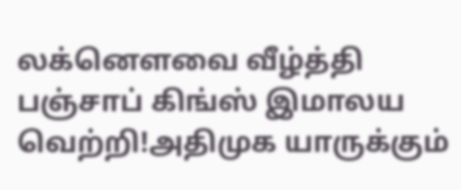லக்னௌவை வீழ்த்தி பஞ்சாப் கிங்ஸ் இமாலய வெற்றி!அதிமுக யாருக்கும்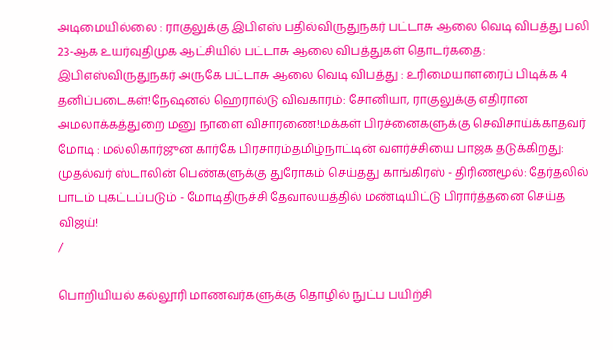அடிமையில்லை : ராகுலுக்கு இபிஎஸ் பதில்விருதுநகர் பட்டாசு ஆலை வெடி விபத்து பலி 23-ஆக உயர்வுதிமுக ஆட்சியில் பட்டாசு ஆலை விபத்துகள் தொடர்கதை: இபிஎஸ்விருதுநகர் அருகே பட்டாசு ஆலை வெடி விபத்து : உரிமையாளரைப் பிடிக்க 4 தனிப்படைகள்!நேஷனல் ஹெரால்டு விவகாரம்: சோனியா, ராகுலுக்கு எதிரான அமலாக்கத்துறை மனு நாளை விசாரணை!மக்கள் பிரச்னைகளுக்கு செவிசாய்க்காதவர் மோடி : மல்லிகார்ஜுன கார்கே பிரசாரம்தமிழ்நாட்டின் வளர்ச்சியை பாஜக தடுக்கிறது: முதல்வர் ஸ்டாலின் பெண்களுக்கு துரோகம் செய்தது காங்கிரஸ் - திரிணமூல்: தேர்தலில் பாடம் புகட்டப்படும் - மோடிதிருச்சி தேவாலயத்தில் மண்டியிட்டு பிரார்த்தனை செய்த விஜய்!
/

பொறியியல் கல்லூரி மாணவர்களுக்கு தொழில் நுட்ப பயிற்சி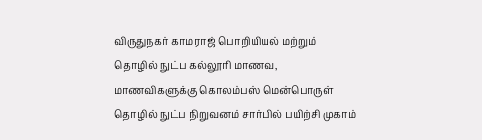விருதுநகர் காமராஜ் பொறியியல் மற்றும் தொழில் நுட்ப கல்லூரி மாணவ, மாணவிகளுக்கு கொலம்பஸ் மென்பொருள் தொழில் நுட்ப நிறுவனம் சார்பில் பயிற்சி முகாம்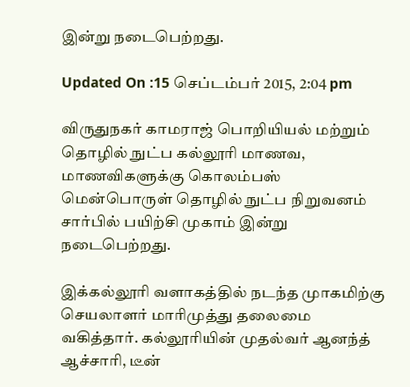இன்று நடைபெற்றது.

Updated On :15 செப்டம்பர் 2015, 2:04 pm

விருதுநகர் காமராஜ் பொறியியல் மற்றும் தொழில் நுட்ப கல்லூரி மாணவ, மாணவிகளுக்கு கொலம்பஸ் மென்பொருள் தொழில் நுட்ப நிறுவனம் சார்பில் பயிற்சி முகாம் இன்று நடைபெற்றது.

இக்கல்லூரி வளாகத்தில் நடந்த முாகமிற்கு செயலாளர் மாரிமுத்து தலைமை வகித்தார். கல்லூரியின் முதல்வர் ஆனந்த் ஆச்சாரி, டீன்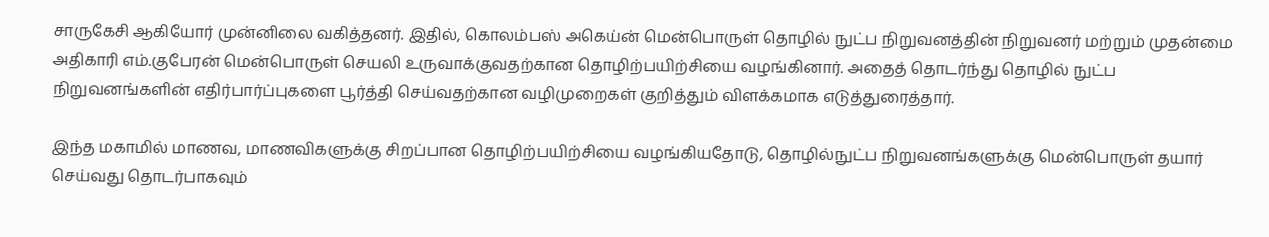சாருகேசி ஆகியோர் முன்னிலை வகித்தனர். இதில், கொலம்பஸ் அகெய்ன் மென்பொருள் தொழில் நுட்ப நிறுவனத்தின் நிறுவனர் மற்றும் முதன்மை அதிகாரி எம்.குபேரன் மென்பொருள் செயலி உருவாக்குவதற்கான தொழிற்பயிற்சியை வழங்கினார். அதைத் தொடர்ந்து தொழில் நுட்ப நிறுவனங்களின் எதிர்பார்ப்புகளை பூர்த்தி செய்வதற்கான வழிமுறைகள் குறித்தும் விளக்கமாக எடுத்துரைத்தார்.

இந்த மகாமில் மாணவ, மாணவிகளுக்கு சிறப்பான தொழிற்பயிற்சியை வழங்கியதோடு, தொழில்நுட்ப நிறுவனங்களுக்கு மென்பொருள் தயார் செய்வது தொடர்பாகவும்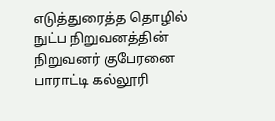எடுத்துரைத்த தொழில் நுட்ப நிறுவனத்தின் நிறுவனர் குபேரனை பாராட்டி கல்லூரி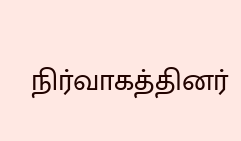நிர்வாகத்தினர்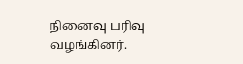நினைவு பரிவு வழங்கினர்.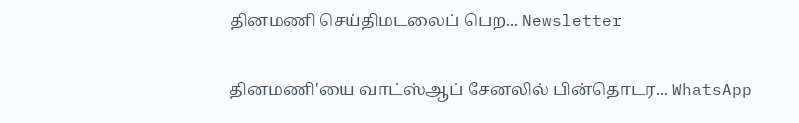தினமணி செய்திமடலைப் பெற... Newsletter

தினமணி'யை வாட்ஸ்ஆப் சேனலில் பின்தொடர... WhatsApp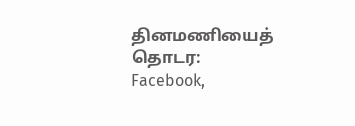தினமணியைத் தொடர: Facebook,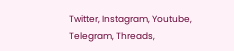Twitter, Instagram, Youtube, Telegram, Threads,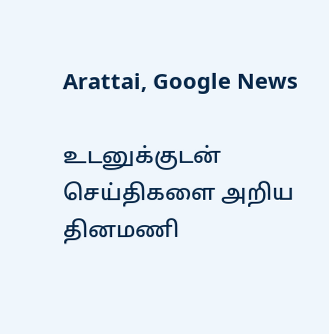Arattai, Google News

உடனுக்குடன் செய்திகளை அறிய தினமணி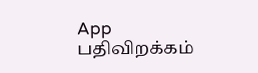App பதிவிறக்கம்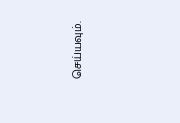செய்யவும்.